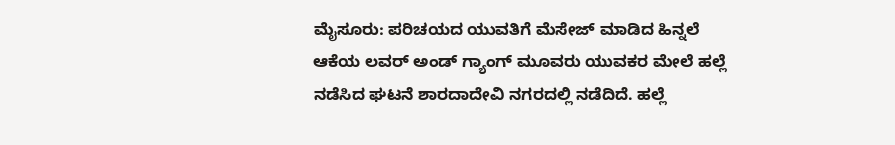ಮೈಸೂರು: ಪರಿಚಯದ ಯುವತಿಗೆ ಮೆಸೇಜ್ ಮಾಡಿದ ಹಿನ್ನಲೆ ಆಕೆಯ ಲವರ್ ಅಂಡ್ ಗ್ಯಾಂಗ್ ಮೂವರು ಯುವಕರ ಮೇಲೆ ಹಲ್ಲೆ ನಡೆಸಿದ ಘಟನೆ ಶಾರದಾದೇವಿ ನಗರದಲ್ಲಿ ನಡೆದಿದೆ. ಹಲ್ಲೆ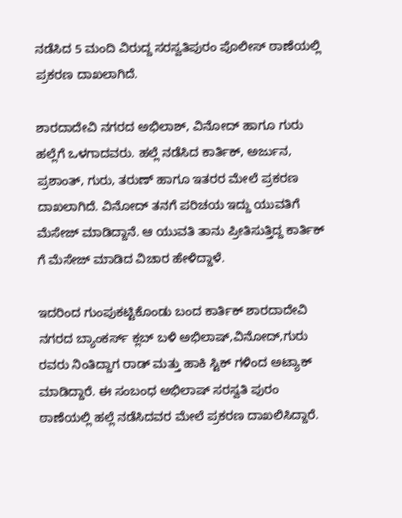ನಡೆಸಿದ 5 ಮಂದಿ ವಿರುದ್ದ ಸರಸ್ವತಿಪುರಂ ಪೊಲೀಸ್ ಠಾಣೆಯಲ್ಲಿ ಪ್ರಕರಣ ದಾಖಲಾಗಿದೆ.

ಶಾರದಾದೇವಿ ನಗರದ ಅಭಿಲಾಶ್, ವಿನೋದ್ ಹಾಗೂ ಗುರು ಹಲ್ಲೆಗೆ ಒಳಗಾದವರು. ಹಲ್ಲೆ ನಡೆಸಿದ ಕಾರ್ತಿಕ್, ಅರ್ಜುನ, ಪ್ರಶಾಂತ್, ಗುರು, ತರುಣ್ ಹಾಗೂ ಇತರರ ಮೇಲೆ ಪ್ರಕರಣ ದಾಖಲಾಗಿದೆ. ವಿನೋದ್ ತನಗೆ ಪರಿಚಯ ಇದ್ದು ಯುವತಿಗೆ ಮೆಸೇಜ್ ಮಾಡಿದ್ದಾನೆ. ಆ ಯುವತಿ ತಾನು ಪ್ರೀತಿಸುತ್ತಿದ್ದ ಕಾರ್ತಿಕ್ ಗೆ ಮೆಸೇಜ್ ಮಾಡಿದ ವಿಚಾರ ಹೇಳಿದ್ದಾಳೆ.

ಇದರಿಂದ ಗುಂಪುಕಟ್ಟಿಕೊಂಡು ಬಂದ ಕಾರ್ತಿಕ್ ಶಾರದಾದೇವಿ ನಗರದ ಬ್ಯಾಂಕರ್ಸ್ ಕ್ಲಬ್ ಬಳಿ ಅಭಿಲಾಷ್,ವಿನೋದ್,ಗುರು ರವರು ನಿಂತಿದ್ದಾಗ ರಾಡ್ ಮತ್ತು ಹಾಕಿ ಸ್ಟಿಕ್ ಗಳಿಂದ ಅಟ್ಯಾಕ್ ಮಾಡಿದ್ದಾರೆ. ಈ ಸಂಬಂಧ ಅಭಿಲಾಷ್ ಸರಸ್ವತಿ ಪುರಂ ಠಾಣೆಯಲ್ಲಿ ಹಲ್ಲೆ ನಡೆಸಿದವರ ಮೇಲೆ ಪ್ರಕರಣ ದಾಖಲಿಸಿದ್ದಾರೆ.